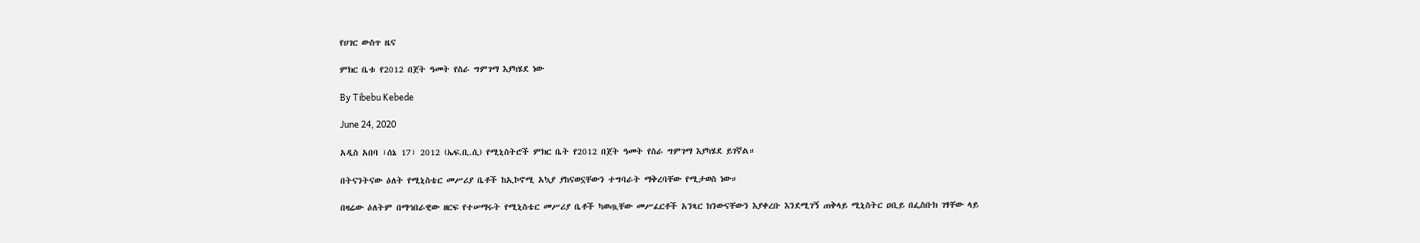የሀገር ውስጥ ዜና

ምክር ቤቱ የ2012 በጀት ዓመት የስራ ግምገማ እያካሄደ ነው

By Tibebu Kebede

June 24, 2020

አዲስ አበባ ፣ሰኔ 17፣ 2012 (ኤፍ.ቢ.ሲ) የሚኒስትሮች ምክር ቤት የ2012 በጀት ዓመት የስራ ግምገማ እያካሄደ ይገኛል።

በትናንትናው ዕለት የሚኒስቴር መሥሪያ ቤቶች ከኢኮኖሚ አኳያ ያከናወኗቸውን ተግባራት ማቅረባቸው የሚታወስ ነው።

በዛሬው ዕለትም በማኅበራዊው ዘርፍ የተሠማሩት የሚኒስቴር መሥሪያ ቤቶች ካወጧቸው መሥፈርቶች አንጻር ክንውናቸውን እያቀረቡ እንደሚገኝ ጠቅላይ ሚኒስትር ዐቢይ በፌስቡክ ገፃቸው ላይ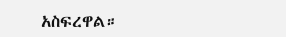አስፍረዋል።